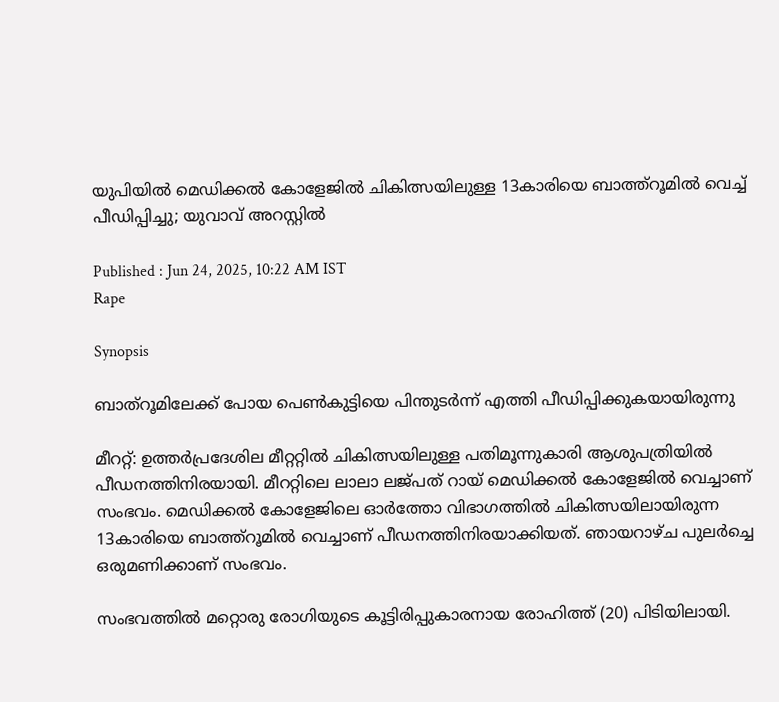യുപിയിൽ മെഡിക്കൽ കോളേജിൽ ചികിത്സയിലുള്ള 13കാരിയെ ബാത്ത്റൂമിൽ വെച്ച് പീഡിപ്പിച്ചു; യുവാവ് അറസ്റ്റിൽ

Published : Jun 24, 2025, 10:22 AM IST
Rape

Synopsis

ബാത്‌റൂമിലേക്ക് പോയ പെൺകുട്ടിയെ പിന്തുടർന്ന് എത്തി പീഡിപ്പിക്കുകയായിരുന്നു

മീററ്റ്: ഉത്തര്‍പ്രദേശില മീറ്ററ്റിൽ ചികിത്സയിലുള്ള പതിമൂന്നുകാരി ആശുപത്രിയിൽ പീഡനത്തിനിരയായി. മീററ്റിലെ ലാലാ ലജ്പത് റായ് മെഡിക്കൽ കോളേജിൽ വെച്ചാണ് സംഭവം. മെഡിക്കൽ കോളേജിലെ ഓര്‍ത്തോ വിഭാഗത്തിൽ ചികിത്സയിലായിരുന്ന 13കാരിയെ ബാത്ത്റൂമിൽ വെച്ചാണ് പീഡനത്തിനിരയാക്കിയത്. ഞായറാഴ്ച പുലര്‍ച്ചെ ഒരുമണിക്കാണ് സംഭവം.

സംഭവത്തിൽ മറ്റൊരു രോഗിയുടെ കൂട്ടിരിപ്പുകാരനായ രോഹിത്ത് (20) പിടിയിലായി.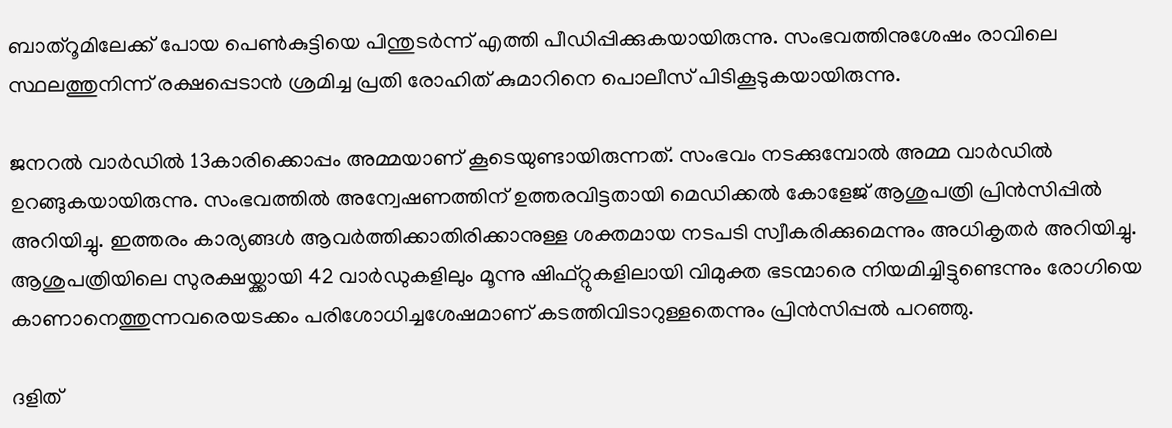ബാത്‌റൂമിലേക്ക് പോയ പെൺകുട്ടിയെ പിന്തുടർന്ന് എത്തി പീഡിപ്പിക്കുകയായിരുന്നു. സംഭവത്തിനുശേഷം രാവിലെ സ്ഥലത്തുനിന്ന് രക്ഷപ്പെടാൻ ശ്രമിച്ച പ്രതി രോഹിത് കുമാറിനെ പൊലീസ് പിടികൂടുകയായിരുന്നു.

ജനറൽ വാര്‍ഡിൽ 13കാരിക്കൊപ്പം അമ്മയാണ് കൂടെയുണ്ടായിരുന്നത്. സംഭവം നടക്കുമ്പോല്‍ അമ്മ വാര്‍ഡിൽ ഉറങ്ങുകയായിരുന്നു. സംഭവത്തിൽ അന്വേഷണത്തിന് ഉത്തരവിട്ടതായി മെഡിക്കൽ കോളേജ് ആശുപത്രി പ്രിന്‍സിപ്പിൽ അറിയിച്ചു. ഇത്തരം കാര്യങ്ങള്‍ ആവര്‍ത്തിക്കാതിരിക്കാനുള്ള ശക്തമായ നടപടി സ്വീകരിക്കുമെന്നും അധികൃതര്‍ അറിയിച്ചു. ആശുപത്രിയിലെ സുരക്ഷയ്ക്കായി 42 വാര്‍ഡുകളിലും മൂന്നു ഷിഫ്റ്റുകളിലായി വിമുക്ത ഭടന്മാരെ നിയമിച്ചിട്ടുണ്ടെന്നും രോഗിയെ കാണാനെത്തുന്നവരെയടക്കം പരിശോധിച്ചശേഷമാണ് കടത്തിവിടാറുള്ളതെന്നും പ്രിന്‍സിപ്പല്‍ പറഞ്ഞു.

ദളിത്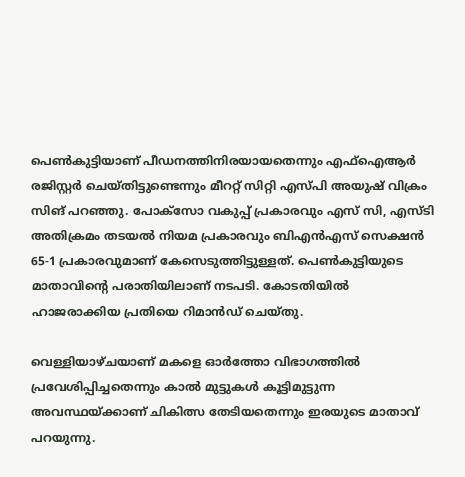പെണ്‍കുട്ടിയാണ് പീഡനത്തിനിരയായതെന്നും എഫ്ഐആര്‍ രജിസ്റ്റര്‍ ചെയ്തിട്ടുണ്ടെന്നും മീററ്റ് സിറ്റി എസ്‍പി അയുഷ് വിക്രം സിങ് പറഞ്ഞു. പോക്സോ വകുപ്പ് പ്രകാരവും എസ് സി, എസ്‍ടി അതിക്രമം തടയൽ നിയമ പ്രകാരവും ബിഎൻഎസ് സെക്ഷൻ 65-1 പ്രകാരവുമാണ് കേസെടുത്തിട്ടുള്ളത്. പെണ്‍കുട്ടിയുടെ മാതാവിന്‍റെ പരാതിയിലാണ് നടപടി. കോടതിയിൽ ഹാജരാക്കിയ പ്രതിയെ റിമാന്‍ഡ് ചെയ്തു.

വെള്ളിയാഴ്ചയാണ് മകളെ ഓര്‍ത്തോ വിഭാഗത്തിൽ പ്രവേശിപ്പിച്ചതെന്നും കാൽ മുട്ടുകള്‍ കൂട്ടിമുട്ടുന്ന അവസ്ഥയ്ക്കാണ് ചികിത്സ തേടിയതെന്നും ഇരയുടെ മാതാവ് പറയുന്നു.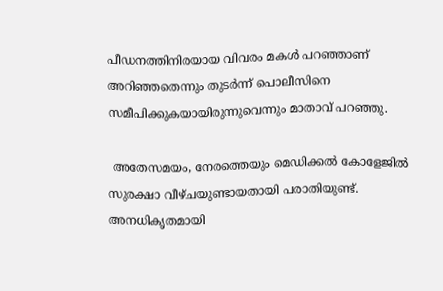പീഡനത്തിനിരയായ വിവരം മകള്‍ പറഞ്ഞാണ് അറിഞ്ഞതെന്നും തുടര്‍ന്ന് പൊലീസിനെ സമീപിക്കുകയായിരുന്നുവെന്നും മാതാവ് പറഞ്ഞു.

 അതേസമയം, നേരത്തെയും മെഡിക്കൽ കോളേജിൽ സുരക്ഷാ വീഴ്ചയുണ്ടായതായി പരാതിയുണ്ട്. അനധികൃതമായി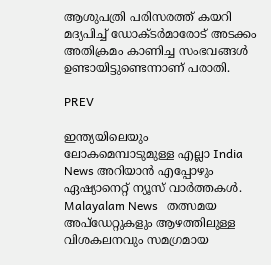ആശുപത്രി പരിസരത്ത് കയറി മദ്യപിച്ച് ഡോക്ടര്‍മാരോട് അടക്കം അതിക്രമം കാണിച്ച സംഭവങ്ങള്‍ ഉണ്ടായിട്ടുണ്ടെന്നാണ് പരാതി.

PREV

ഇന്ത്യയിലെയും ലോകമെമ്പാടുമുള്ള എല്ലാ India News അറിയാൻ എപ്പോഴും ഏഷ്യാനെറ്റ് ന്യൂസ് വാർത്തകൾ. Malayalam News   തത്സമയ അപ്‌ഡേറ്റുകളും ആഴത്തിലുള്ള വിശകലനവും സമഗ്രമായ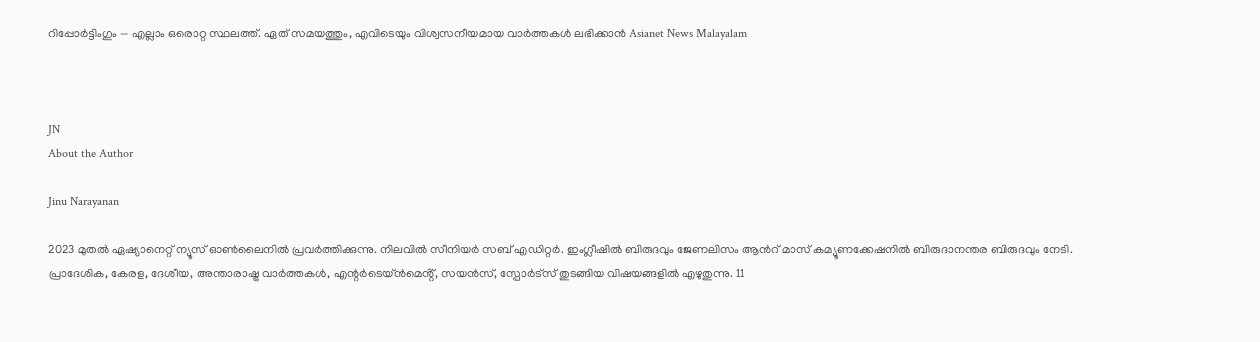റിപ്പോർട്ടിംഗും — എല്ലാം ഒരൊറ്റ സ്ഥലത്ത്. ഏത് സമയത്തും, എവിടെയും വിശ്വസനീയമായ വാർത്തകൾ ലഭിക്കാൻ Asianet News Malayalam



JN
About the Author

Jinu Narayanan

2023 മുതൽ ഏഷ്യാനെറ്റ് ന്യൂസ് ഓണ്‍ലൈനിൽ പ്രവര്‍ത്തിക്കുന്നു. നിലവിൽ സീനിയര്‍ സബ് എഡിറ്റര്‍. ഇംഗ്ലീഷിൽ ബിരുദവും ജേണലിസം ആന്‍റ് മാസ് കമ്യൂണക്കേഷനിൽ ബിരുദാനന്തര ബിരുദവും നേടി. പ്രാദേശിക, കേരള, ദേശീയ, അന്താരാഷ്ട്ര വാര്‍ത്തകള്‍, എന്റർടെയ്ൻമെൻ്റ്, സയൻസ്, സ്പോര്‍ട്സ് തുടങ്ങിയ വിഷയങ്ങളിൽ എഴുതുന്നു. 11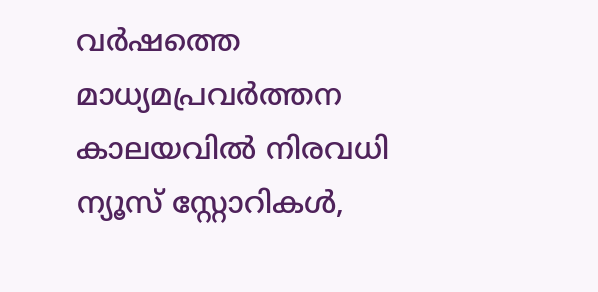വര്‍ഷത്തെ മാധ്യമപ്രവര്‍ത്തന കാലയവിൽ നിരവധി ന്യൂസ് സ്റ്റോറികള്‍,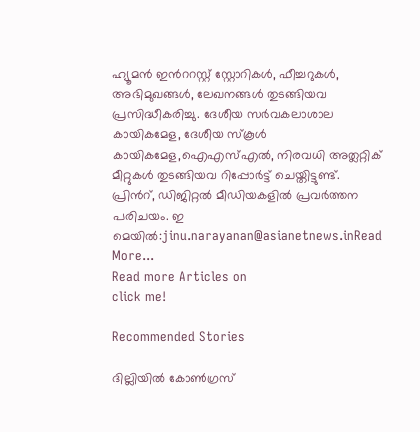ഹ്യൂമൻ ഇന്‍ററസ്റ്റ് സ്റ്റോറികള്‍, ഫീച്ചറുകള്‍, അഭിമുഖങ്ങള്‍, ലേഖനങ്ങള്‍ തുടങ്ങിയവ പ്രസിദ്ധീകരിച്ചു. ദേശീയ സര്‍വകലാശാല കായികമേള, ദേശീയ സ്കൂള്‍ കായികമേള,ഐഎസ്എൽ, നിരവധി അത്ലറ്റിക് മീറ്റുകള്‍ തുടങ്ങിയവ റിപ്പോര്‍ട്ട് ചെയ്തിട്ടുണ്ട്. പ്രിന്‍റ്, ഡിജിറ്റൽ മീഡിയകളിൽ പ്രവര്‍ത്തന പരിചയം. ഇ മെയിൽ:jinu.narayanan@asianetnews.inRead More...
Read more Articles on
click me!

Recommended Stories

ദില്ലിയിൽ കോൺഗ്രസ്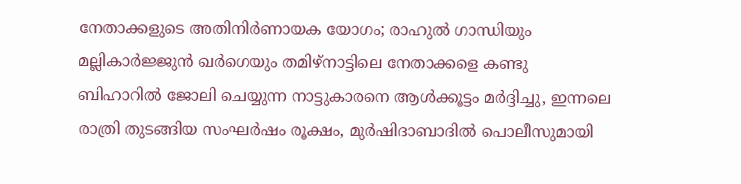നേതാക്കളുടെ അതിനിർണായക യോഗം; രാഹുൽ ഗാന്ധിയും മല്ലികാർജ്ജുൻ ഖർഗെയും തമിഴ്‌നാട്ടിലെ നേതാക്കളെ കണ്ടു
ബിഹാറിൽ ജോലി ചെയ്യുന്ന നാട്ടുകാരനെ ആൾക്കൂട്ടം മർദ്ദിച്ചു, ഇന്നലെ രാത്രി തുടങ്ങിയ സംഘർഷം രൂക്ഷം, മുർഷിദാബാദിൽ പൊലീസുമായി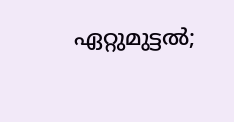ഏറ്റുമുട്ടൽ;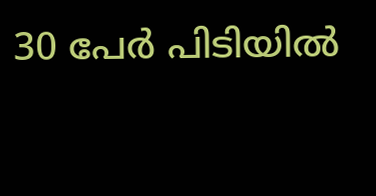30 പേർ പിടിയിൽ